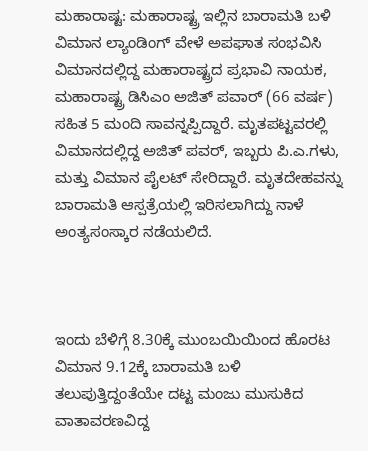ಮಹಾರಾಷ್ಟ: ಮಹಾರಾಷ್ಟ್ರ ಇಲ್ಲಿನ ಬಾರಾಮತಿ ಬಳಿ ವಿಮಾನ ಲ್ಯಾಂಡಿಂಗ್ ವೇಳೆ ಅಪಘಾತ ಸಂಭವಿಸಿ ವಿಮಾನದಲ್ಲಿದ್ದ ಮಹಾರಾಷ್ಟ್ರದ ಪ್ರಭಾವಿ ನಾಯಕ, ಮಹಾರಾಷ್ಟ್ರ ಡಿಸಿಎಂ ಅಜಿತ್ ಪವಾರ್ (66 ವರ್ಷ) ಸಹಿತ 5 ಮಂದಿ ಸಾವನ್ನಪ್ಪಿದ್ದಾರೆ. ಮೃತಪಟ್ಟವರಲ್ಲಿ ವಿಮಾನದಲ್ಲಿದ್ದ ಅಜಿತ್ ಪವರ್, ಇಬ್ಬರು ಪಿ.ಎ.ಗಳು, ಮತ್ತು ವಿಮಾನ ಪೈಲಟ್ ಸೇರಿದ್ದಾರೆ. ಮೃತದೇಹವನ್ನು ಬಾರಾಮತಿ ಆಸ್ಪತ್ರೆಯಲ್ಲಿ ಇರಿಸಲಾಗಿದ್ದು ನಾಳೆ ಅಂತ್ಯಸಂಸ್ಕಾರ ನಡೆಯಲಿದೆ.



ಇಂದು ಬೆಳಿಗ್ಗೆ 8.30ಕ್ಕೆ ಮುಂಬಯಿಯಿಂದ ಹೊರಟ ವಿಮಾನ 9.12ಕ್ಕೆ ಬಾರಾಮತಿ ಬಳಿ ತಲುಪುತ್ತಿದ್ದಂತೆಯೇ ದಟ್ಟ ಮಂಜು ಮುಸುಕಿದ ವಾತಾವರಣವಿದ್ದ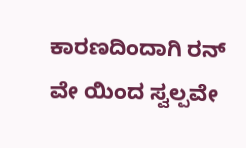ಕಾರಣದಿಂದಾಗಿ ರನ್ ವೇ ಯಿಂದ ಸ್ವಲ್ಪವೇ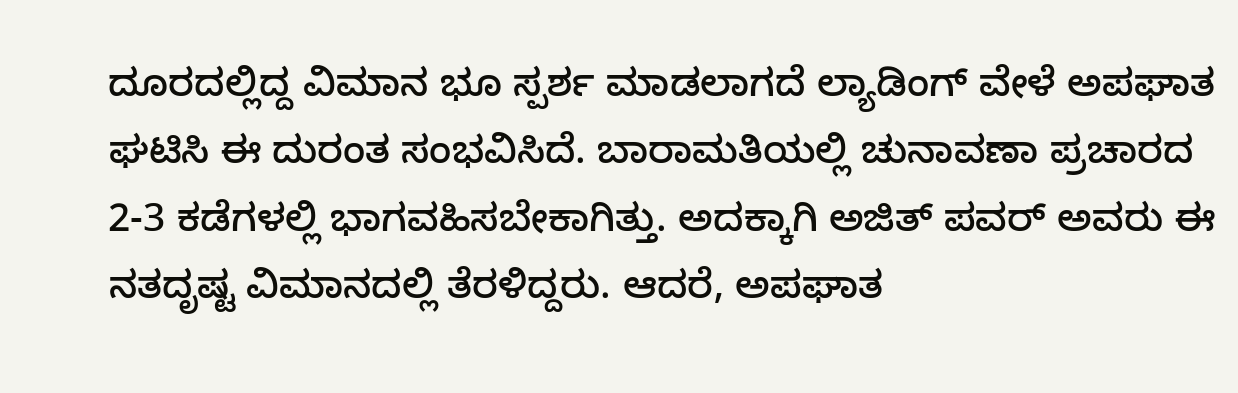ದೂರದಲ್ಲಿದ್ದ ವಿಮಾನ ಭೂ ಸ್ಪರ್ಶ ಮಾಡಲಾಗದೆ ಲ್ಯಾಡಿಂಗ್ ವೇಳೆ ಅಪಘಾತ ಘಟಿಸಿ ಈ ದುರಂತ ಸಂಭವಿಸಿದೆ. ಬಾರಾಮತಿಯಲ್ಲಿ ಚುನಾವಣಾ ಪ್ರಚಾರದ 2-3 ಕಡೆಗಳಲ್ಲಿ ಭಾಗವಹಿಸಬೇಕಾಗಿತ್ತು. ಅದಕ್ಕಾಗಿ ಅಜಿತ್ ಪವರ್ ಅವರು ಈ ನತದೃಷ್ಟ ವಿಮಾನದಲ್ಲಿ ತೆರಳಿದ್ದರು. ಆದರೆ, ಅಪಘಾತ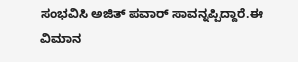ಸಂಭವಿಸಿ ಅಜಿತ್ ಪವಾರ್ ಸಾವನ್ನಪ್ಪಿದ್ದಾರೆ.ಈ ವಿಮಾನ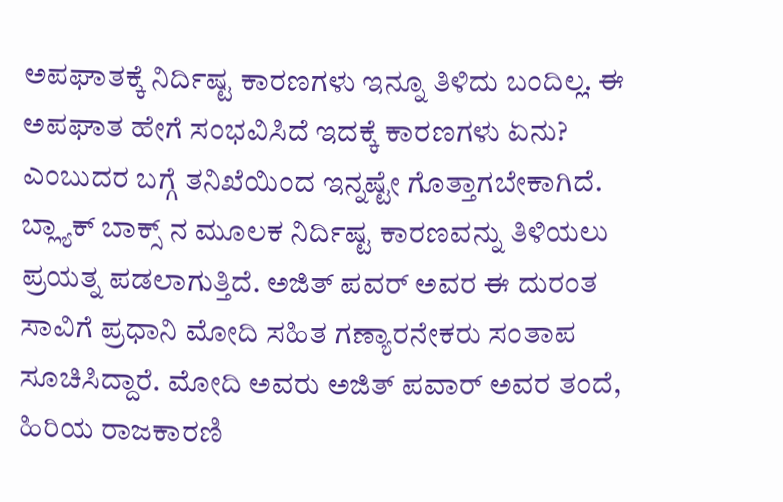ಅಪಘಾತಕ್ಕೆ ನಿರ್ದಿಷ್ಟ ಕಾರಣಗಳು ಇನ್ನೂ ತಿಳಿದು ಬಂದಿಲ್ಲ. ಈ ಅಪಘಾತ ಹೇಗೆ ಸಂಭವಿಸಿದೆ ಇದಕ್ಕೆ ಕಾರಣಗಳು ಏನು? ಎಂಬುದರ ಬಗ್ಗೆ ತನಿಖೆಯಿಂದ ಇನ್ನಷ್ಟೇ ಗೊತ್ತಾಗಬೇಕಾಗಿದೆ. ಬ್ಲ್ಯಾಕ್ ಬಾಕ್ಸ್ ನ ಮೂಲಕ ನಿರ್ದಿಷ್ಟ ಕಾರಣವನ್ನು ತಿಳಿಯಲು ಪ್ರಯತ್ನ ಪಡಲಾಗುತ್ತಿದೆ. ಅಜಿತ್ ಪವರ್ ಅವರ ಈ ದುರಂತ ಸಾವಿಗೆ ಪ್ರಧಾನಿ ಮೋದಿ ಸಹಿತ ಗಣ್ಯಾರನೇಕರು ಸಂತಾಪ ಸೂಚಿಸಿದ್ದಾರೆ. ಮೋದಿ ಅವರು ಅಜಿತ್ ಪವಾರ್ ಅವರ ತಂದೆ, ಹಿರಿಯ ರಾಜಕಾರಣಿ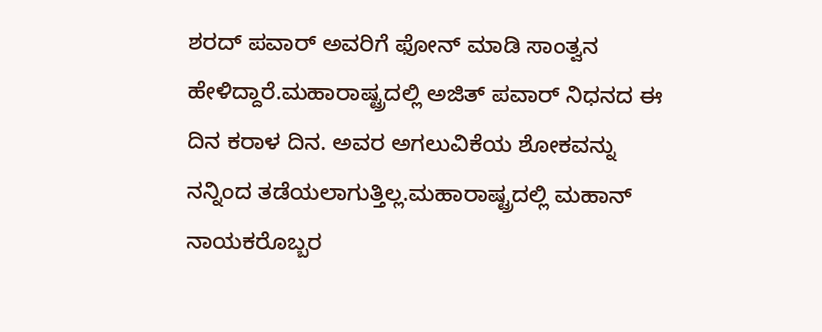ಶರದ್ ಪವಾರ್ ಅವರಿಗೆ ಫೋನ್ ಮಾಡಿ ಸಾಂತ್ವನ ಹೇಳಿದ್ದಾರೆ.ಮಹಾರಾಷ್ಟ್ರದಲ್ಲಿ ಅಜಿತ್ ಪವಾರ್ ನಿಧನದ ಈ ದಿನ ಕರಾಳ ದಿನ. ಅವರ ಅಗಲುವಿಕೆಯ ಶೋಕವನ್ನು ನನ್ನಿಂದ ತಡೆಯಲಾಗುತ್ತಿಲ್ಲ.ಮಹಾರಾಷ್ಟ್ರದಲ್ಲಿ ಮಹಾನ್ ನಾಯಕರೊಬ್ಬರ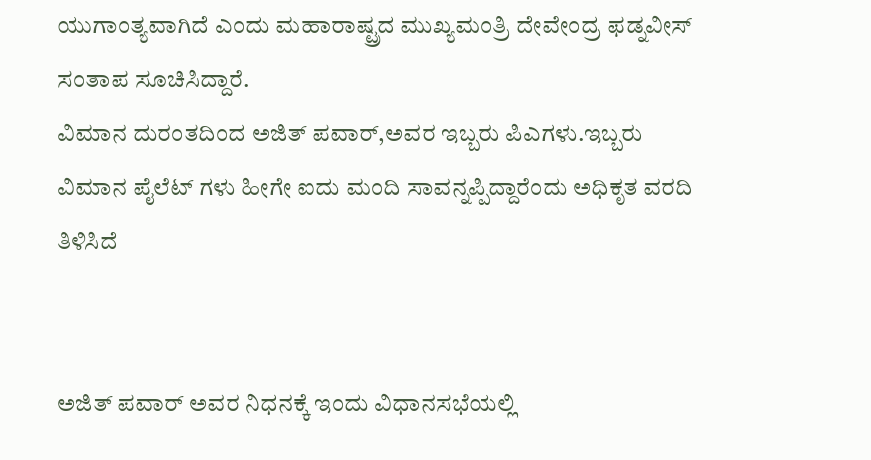ಯುಗಾಂತ್ಯವಾಗಿದೆ ಎಂದು ಮಹಾರಾಷ್ಟ್ರದ ಮುಖ್ಯಮಂತ್ರಿ ದೇವೇಂದ್ರ ಫಡ್ನವೀಸ್ ಸಂತಾಪ ಸೂಚಿಸಿದ್ದಾರೆ.
ವಿಮಾನ ದುರಂತದಿಂದ ಅಜಿತ್ ಪವಾರ್,ಅವರ ಇಬ್ಬರು ಪಿಎಗಳು.ಇಬ್ಬರು ವಿಮಾನ ಪೈಲೆಟ್ ಗಳು ಹೀಗೇ ಐದು ಮಂದಿ ಸಾವನ್ನಪ್ಪಿದ್ದಾರೆಂದು ಅಧಿಕೃತ ವರದಿ ತಿಳಿಸಿದೆ


ಅಜಿತ್ ಪವಾರ್ ಅವರ ನಿಧನಕ್ಕೆ ಇಂದು ವಿಧಾನಸಭೆಯಲ್ಲಿ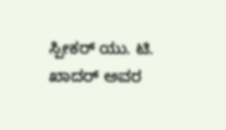ಸ್ಪೀಕರ್ ಯು. ಟಿ. ಖಾದರ್ ಅವರ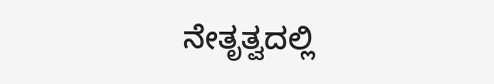ನೇತೃತ್ವದಲ್ಲಿ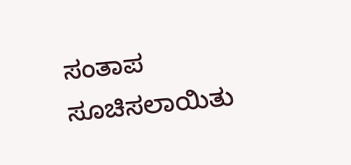ಸಂತಾಪ ಸೂಚಿಸಲಾಯಿತು